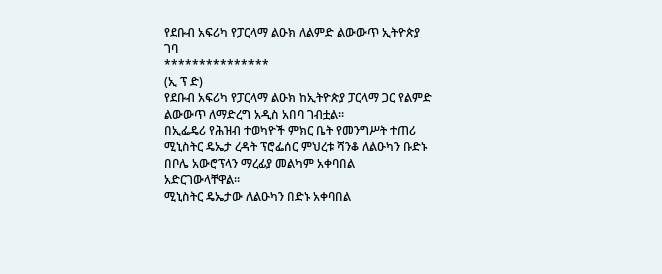የደቡብ አፍሪካ የፓርላማ ልዑክ ለልምድ ልውውጥ ኢትዮጵያ ገባ
***************
(ኢ ፕ ድ)
የደቡብ አፍሪካ የፓርላማ ልዑክ ከኢትዮጵያ ፓርላማ ጋር የልምድ ልውውጥ ለማድረግ አዲስ አበባ ገብቷል።
በኢፌዴሪ የሕዝብ ተወካዮች ምክር ቤት የመንግሥት ተጠሪ ሚኒስትር ዴኤታ ረዳት ፕሮፌሰር ምህረቱ ሻንቆ ለልዑካን ቡድኑ በቦሌ አውሮፕላን ማረፊያ መልካም አቀባበል አድርገውላቸዋል።
ሚኒስትር ዴኤታው ለልዑካን በድኑ አቀባበል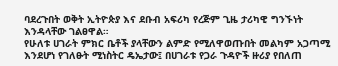ባደረጉበት ወቅት ኢትዮጵያ እና ደቡብ አፍሪካ የረጅም ጊዜ ታሪካዊ ግንኙነት እንዳላቸው ገልፀዋል።
የሁለቱ ሀገራት ምክር ቤቶች ያላቸውን ልምድ የሚለዋወጡበት መልካም አጋጣሚ እንደሆነ የገለፁት ሚነስትር ዴኤታው፤ በሀገራቱ የጋራ ጉዳዮች ዙሪያ የበለጠ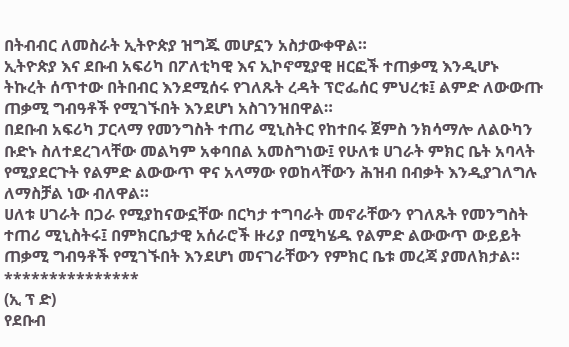በትብብር ለመስራት ኢትዮጵያ ዝግጁ መሆኗን አስታውቀዋል።
ኢትዮጵያ እና ደቡብ አፍሪካ በፖለቲካዊ እና ኢኮኖሚያዊ ዘርፎች ተጠቃሚ እንዲሆኑ ትኩረት ሰጥተው በትበብር እንደሚሰሩ የገለጹት ረዳት ፕሮፌሰር ምህረቱ፤ ልምድ ለውውጡ ጠቃሚ ግብዓቶች የሚገኙበት እንደሆነ አስገንዝበዋል።
በደቡብ አፍሪካ ፓርላማ የመንግስት ተጠሪ ሚኒስትር የከተበሩ ጀምስ ንክሳማሎ ለልዑካን ቡድኑ ስለተደረገላቸው መልካም አቀባበል አመስግነው፤ የሁለቱ ሀገራት ምክር ቤት አባላት የሚያደርጉት የልምድ ልውውጥ ዋና አላማው የወከላቸውን ሕዝብ በብቃት እንዲያገለግሉ ለማስቻል ነው ብለዋል።
ሀለቱ ሀገራት በጋራ የሚያከናውኗቸው በርካታ ተግባራት መኖራቸውን የገለጹት የመንግስት ተጠሪ ሚኒስትሩ፤ በምክርቤታዊ አሰራሮች ዙሪያ በሚካሄዱ የልምድ ልውውጥ ውይይት ጠቃሚ ግብዓቶች የሚገኙበት እንደሆነ መናገራቸውን የምክር ቤቱ መረጃ ያመለክታል።
***************
(ኢ ፕ ድ)
የደቡብ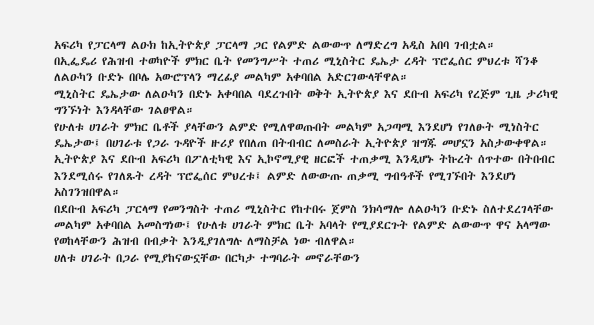አፍሪካ የፓርላማ ልዑክ ከኢትዮጵያ ፓርላማ ጋር የልምድ ልውውጥ ለማድረግ አዲስ አበባ ገብቷል።
በኢፌዴሪ የሕዝብ ተወካዮች ምክር ቤት የመንግሥት ተጠሪ ሚኒስትር ዴኤታ ረዳት ፕሮፌሰር ምህረቱ ሻንቆ ለልዑካን ቡድኑ በቦሌ አውሮፕላን ማረፊያ መልካም አቀባበል አድርገውላቸዋል።
ሚኒስትር ዴኤታው ለልዑካን በድኑ አቀባበል ባደረጉበት ወቅት ኢትዮጵያ እና ደቡብ አፍሪካ የረጅም ጊዜ ታሪካዊ ግንኙነት እንዳላቸው ገልፀዋል።
የሁለቱ ሀገራት ምክር ቤቶች ያላቸውን ልምድ የሚለዋወጡበት መልካም አጋጣሚ እንደሆነ የገለፁት ሚነስትር ዴኤታው፤ በሀገራቱ የጋራ ጉዳዮች ዙሪያ የበለጠ በትብብር ለመስራት ኢትዮጵያ ዝግጁ መሆኗን አስታውቀዋል።
ኢትዮጵያ እና ደቡብ አፍሪካ በፖለቲካዊ እና ኢኮኖሚያዊ ዘርፎች ተጠቃሚ እንዲሆኑ ትኩረት ሰጥተው በትበብር እንደሚሰሩ የገለጹት ረዳት ፕሮፌሰር ምህረቱ፤ ልምድ ለውውጡ ጠቃሚ ግብዓቶች የሚገኙበት እንደሆነ አስገንዝበዋል።
በደቡብ አፍሪካ ፓርላማ የመንግስት ተጠሪ ሚኒስትር የከተበሩ ጀምስ ንክሳማሎ ለልዑካን ቡድኑ ስለተደረገላቸው መልካም አቀባበል አመስግነው፤ የሁለቱ ሀገራት ምክር ቤት አባላት የሚያደርጉት የልምድ ልውውጥ ዋና አላማው የወከላቸውን ሕዝብ በብቃት እንዲያገለግሉ ለማስቻል ነው ብለዋል።
ሀለቱ ሀገራት በጋራ የሚያከናውኗቸው በርካታ ተግባራት መኖራቸውን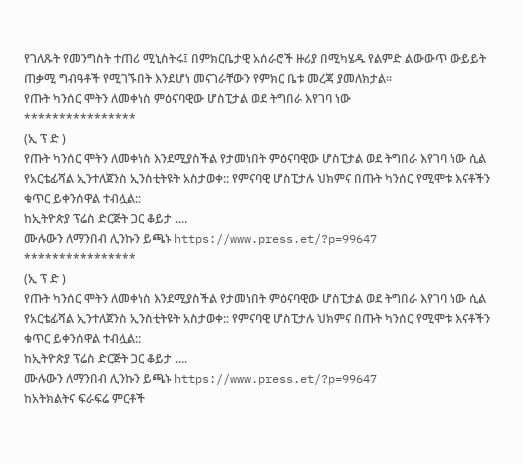የገለጹት የመንግስት ተጠሪ ሚኒስትሩ፤ በምክርቤታዊ አሰራሮች ዙሪያ በሚካሄዱ የልምድ ልውውጥ ውይይት ጠቃሚ ግብዓቶች የሚገኙበት እንደሆነ መናገራቸውን የምክር ቤቱ መረጃ ያመለክታል።
የጡት ካንሰር ሞትን ለመቀነስ ምዕናባዊው ሆስፒታል ወደ ትግበራ እየገባ ነው
****************
(ኢ ፕ ድ )
የጡት ካንሰር ሞትን ለመቀነስ እንደሚያስችል የታመነበት ምዕናባዊው ሆስፒታል ወደ ትግበራ እየገባ ነው ሲል የአርቴፊሻል ኢንተለጀንስ ኢንስቲትዩት አስታወቀ:: የምናባዊ ሆስፒታሉ ህክምና በጡት ካንሰር የሚሞቱ እናቶችን ቁጥር ይቀንሰዋል ተብሏል::
ከኢትዮጵያ ፕሬስ ድርጅት ጋር ቆይታ ....
ሙሉውን ለማንበብ ሊንኩን ይጫኑ https://www.press.et/?p=99647
****************
(ኢ ፕ ድ )
የጡት ካንሰር ሞትን ለመቀነስ እንደሚያስችል የታመነበት ምዕናባዊው ሆስፒታል ወደ ትግበራ እየገባ ነው ሲል የአርቴፊሻል ኢንተለጀንስ ኢንስቲትዩት አስታወቀ:: የምናባዊ ሆስፒታሉ ህክምና በጡት ካንሰር የሚሞቱ እናቶችን ቁጥር ይቀንሰዋል ተብሏል::
ከኢትዮጵያ ፕሬስ ድርጅት ጋር ቆይታ ....
ሙሉውን ለማንበብ ሊንኩን ይጫኑ https://www.press.et/?p=99647
ከአትክልትና ፍራፍሬ ምርቶች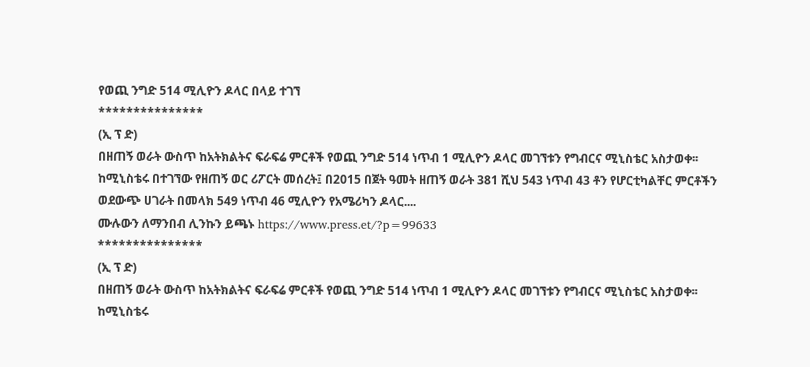የወጪ ንግድ 514 ሚሊዮን ዶላር በላይ ተገኘ
***************
(ኢ ፕ ድ)
በዘጠኝ ወራት ውስጥ ከአትክልትና ፍራፍሬ ምርቶች የወጪ ንግድ 514 ነጥብ 1 ሚሊዮን ዶላር መገኘቱን የግብርና ሚኒስቴር አስታወቀ፡፡
ከሚኒስቴሩ በተገኘው የዘጠኝ ወር ሪፖርት መሰረት፤ በ2015 በጀት ዓመት ዘጠኝ ወራት 381 ሺህ 543 ነጥብ 43 ቶን የሆርቲካልቸር ምርቶችን ወደውጭ ሀገራት በመላክ 549 ነጥብ 46 ሚሊዮን የአሜሪካን ዶላር....
ሙሉውን ለማንበብ ሊንኩን ይጫኑ https://www.press.et/?p=99633
***************
(ኢ ፕ ድ)
በዘጠኝ ወራት ውስጥ ከአትክልትና ፍራፍሬ ምርቶች የወጪ ንግድ 514 ነጥብ 1 ሚሊዮን ዶላር መገኘቱን የግብርና ሚኒስቴር አስታወቀ፡፡
ከሚኒስቴሩ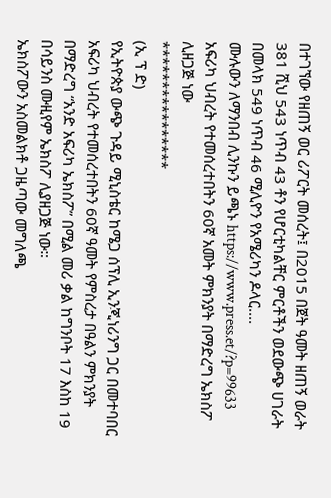በተገኘው የዘጠኝ ወር ሪፖርት መሰረት፤ በ2015 በጀት ዓመት ዘጠኝ ወራት 381 ሺህ 543 ነጥብ 43 ቶን የሆርቲካልቸር ምርቶችን ወደውጭ ሀገራት በመላክ 549 ነጥብ 46 ሚሊዮን የአሜሪካን ዶላር....
ሙሉውን ለማንበብ ሊንኩን ይጫኑ https://www.press.et/?p=99633
አፍሪካ ህብረት የተመሰረተበትን 60ኛ አመት ምክንያት በማድረግ ኤክስፖ ሊዘጋጅ ነው
****************
(ኢ ፕ ድ)
የኢትዮጵያ ውጭ ጉዳይ ሚኒስቴር ከሜጋ ሰፕሊ ኢንጂነሪንግ ጋር በመተባበር አፍሪካ ህብረት የተመሰረተበትን 60ኛ ዓመት የምስረታ በዓልን ምክንያት በማድረግ “አንድ አፍሪካ ኤክስፖ” በሚል መሪ ቃል ከግንቦት 17 እስከ 19 በሳይንስ ሙዚየም ኤክስፖ ሊያዘጋጅ ነው።
ኤክስፖውን አስመልክቶ ጋዜጣው መግለጫ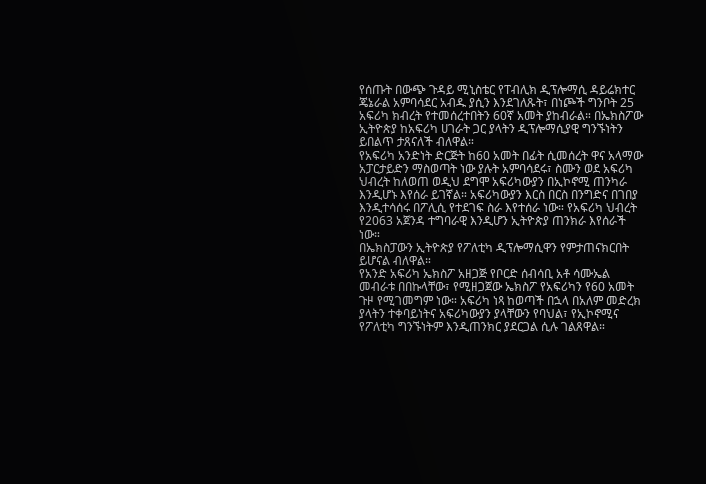የሰጡት በውጭ ጉዳይ ሚኒስቴር የፐብሊክ ዲፕሎማሲ ዳይሬክተር ጄኔራል አምባሳደር አብዱ ያሲን እንደገለጹት፣ በነጮች ግንቦት 25 አፍሪካ ክብረት የተመሰረተበትን 60ኛ አመት ያከብራል። በኤክስፖው ኢትዮጵያ ከአፍሪካ ሀገራት ጋር ያላትን ዲፕሎማሲያዊ ግንኙነትን ይበልጥ ታጸናለች ብለዋል።
የአፍሪካ አንድነት ድርጅት ከ60 አመት በፊት ሲመሰረት ዋና አላማው አፓርታይድን ማስወጣት ነው ያሉት አምባሳደሩ፣ ስሙን ወደ አፍሪካ ህብረት ከለወጠ ወዲህ ደግሞ አፍሪካውያን በኢኮኖሚ ጠንካራ እንዲሆኑ እየሰራ ይገኛል። አፍሪካውያን እርስ በርስ በንግድና በገበያ እንዲተሳሰሩ በፖሊሲ የተደገፍ ስራ እየተሰራ ነው። የአፍሪካ ህብረት የ2063 አጀንዳ ተግባራዊ እንዲሆን ኢትዮጵያ ጠንክራ እየሰራች ነው።
በኤክስፓውን ኢትዮጵያ የፖለቲካ ዲፕሎማሲዋን የምታጠናክርበት ይሆናል ብለዋል።
የአንድ አፍሪካ ኤክስፖ አዘጋጅ የቦርድ ሰብሳቢ አቶ ሳሙኤል መብራቱ በበኩላቸው፣ የሚዘጋጀው ኤክስፖ የአፍሪካን የ60 አመት ጉዞ የሚገመግም ነው። አፍሪካ ነጻ ከወጣች በኋላ በአለም መድረክ ያላትን ተቀባይነትና አፍሪካውያን ያላቸውን የባህል፣ የኢኮኖሚና የፖለቲካ ግንኙነትም እንዲጠንክር ያደርጋል ሲሉ ገልጸዋል።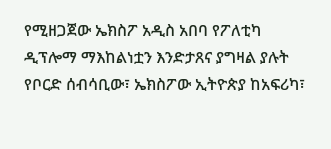የሚዘጋጀው ኤክስፖ አዲስ አበባ የፖለቲካ ዲፕሎማ ማእከልነቷን እንድታጸና ያግዛል ያሉት የቦርድ ሰብሳቢው፣ ኤክስፖው ኢትዮጵያ ከአፍሪካ፣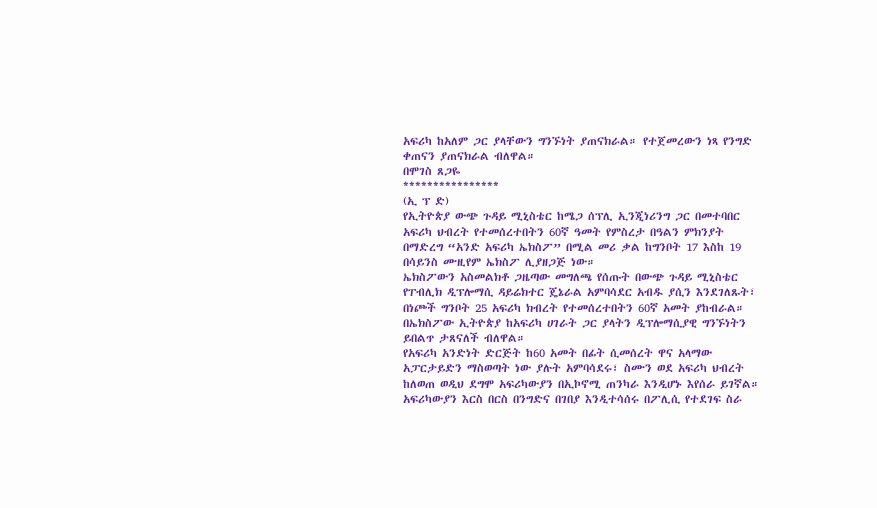አፍሪካ ከአለም ጋር ያላቸውን ግንኙነት ያጠናክራል። የተጀመረውን ነጻ የንግድ ቀጠናን ያጠናክራል ብለዋል።
በሞገስ ጸጋዬ
****************
(ኢ ፕ ድ)
የኢትዮጵያ ውጭ ጉዳይ ሚኒስቴር ከሜጋ ሰፕሊ ኢንጂነሪንግ ጋር በመተባበር አፍሪካ ህብረት የተመሰረተበትን 60ኛ ዓመት የምስረታ በዓልን ምክንያት በማድረግ “አንድ አፍሪካ ኤክስፖ” በሚል መሪ ቃል ከግንቦት 17 እስከ 19 በሳይንስ ሙዚየም ኤክስፖ ሊያዘጋጅ ነው።
ኤክስፖውን አስመልክቶ ጋዜጣው መግለጫ የሰጡት በውጭ ጉዳይ ሚኒስቴር የፐብሊክ ዲፕሎማሲ ዳይሬክተር ጄኔራል አምባሳደር አብዱ ያሲን እንደገለጹት፣ በነጮች ግንቦት 25 አፍሪካ ክብረት የተመሰረተበትን 60ኛ አመት ያከብራል። በኤክስፖው ኢትዮጵያ ከአፍሪካ ሀገራት ጋር ያላትን ዲፕሎማሲያዊ ግንኙነትን ይበልጥ ታጸናለች ብለዋል።
የአፍሪካ አንድነት ድርጅት ከ60 አመት በፊት ሲመሰረት ዋና አላማው አፓርታይድን ማስወጣት ነው ያሉት አምባሳደሩ፣ ስሙን ወደ አፍሪካ ህብረት ከለወጠ ወዲህ ደግሞ አፍሪካውያን በኢኮኖሚ ጠንካራ እንዲሆኑ እየሰራ ይገኛል። አፍሪካውያን እርስ በርስ በንግድና በገበያ እንዲተሳሰሩ በፖሊሲ የተደገፍ ስራ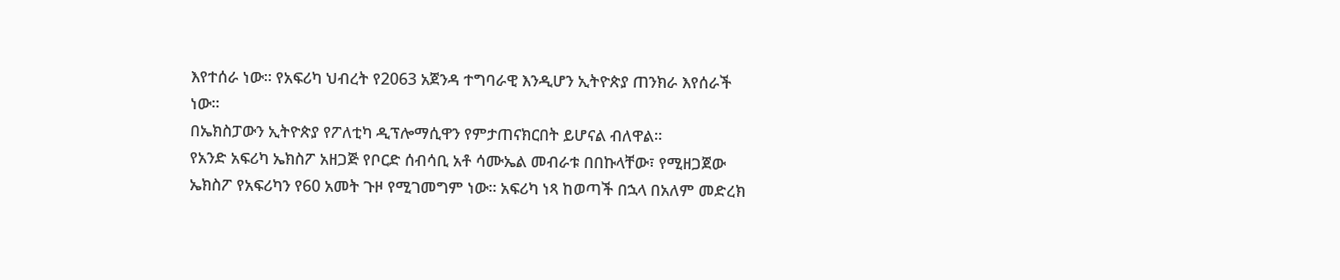እየተሰራ ነው። የአፍሪካ ህብረት የ2063 አጀንዳ ተግባራዊ እንዲሆን ኢትዮጵያ ጠንክራ እየሰራች ነው።
በኤክስፓውን ኢትዮጵያ የፖለቲካ ዲፕሎማሲዋን የምታጠናክርበት ይሆናል ብለዋል።
የአንድ አፍሪካ ኤክስፖ አዘጋጅ የቦርድ ሰብሳቢ አቶ ሳሙኤል መብራቱ በበኩላቸው፣ የሚዘጋጀው ኤክስፖ የአፍሪካን የ60 አመት ጉዞ የሚገመግም ነው። አፍሪካ ነጻ ከወጣች በኋላ በአለም መድረክ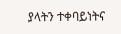ያላትን ተቀባይነትና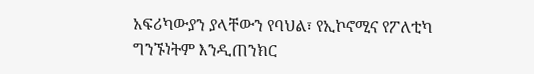አፍሪካውያን ያላቸውን የባህል፣ የኢኮኖሚና የፖለቲካ ግንኙነትም እንዲጠንክር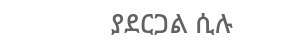ያደርጋል ሲሉ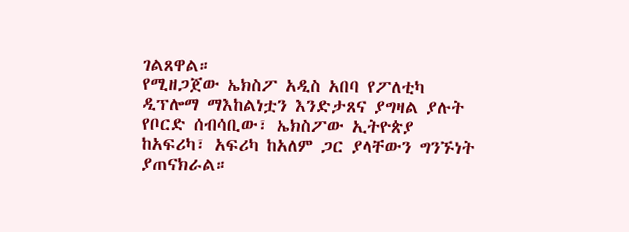ገልጸዋል።
የሚዘጋጀው ኤክስፖ አዲስ አበባ የፖለቲካ ዲፕሎማ ማእከልነቷን እንድታጸና ያግዛል ያሉት የቦርድ ሰብሳቢው፣ ኤክስፖው ኢትዮጵያ ከአፍሪካ፣ አፍሪካ ከአለም ጋር ያላቸውን ግንኙነት ያጠናክራል።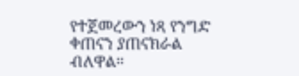የተጀመረውን ነጻ የንግድ ቀጠናን ያጠናክራል ብለዋል።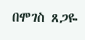በሞገስ ጸጋዬ